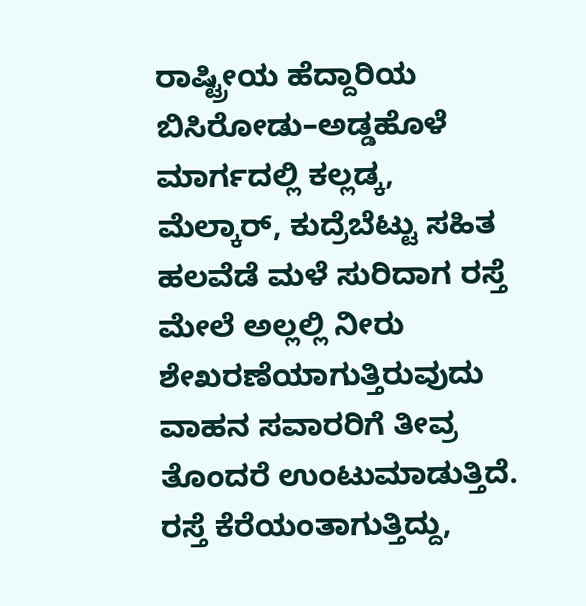ರಾಷ್ಟ್ರೀಯ ಹೆದ್ದಾರಿಯ ಬಿಸಿರೋಡು–ಅಡ್ಡಹೊಳೆ ಮಾರ್ಗದಲ್ಲಿ ಕಲ್ಲಡ್ಕ, ಮೆಲ್ಕಾರ್, ಕುದ್ರೆಬೆಟ್ಟು ಸಹಿತ ಹಲವೆಡೆ ಮಳೆ ಸುರಿದಾಗ ರಸ್ತೆ ಮೇಲೆ ಅಲ್ಲಲ್ಲಿ ನೀರು ಶೇಖರಣೆಯಾಗುತ್ತಿರುವುದು ವಾಹನ ಸವಾರರಿಗೆ ತೀವ್ರ ತೊಂದರೆ ಉಂಟುಮಾಡುತ್ತಿದೆ. ರಸ್ತೆ ಕೆರೆಯಂತಾಗುತ್ತಿದ್ದು,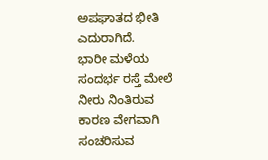ಅಪಘಾತದ ಭೀತಿ ಎದುರಾಗಿದೆ.
ಭಾರೀ ಮಳೆಯ ಸಂದರ್ಭ ರಸ್ತೆ ಮೇಲೆ ನೀರು ನಿಂತಿರುವ ಕಾರಣ ವೇಗವಾಗಿ ಸಂಚರಿಸುವ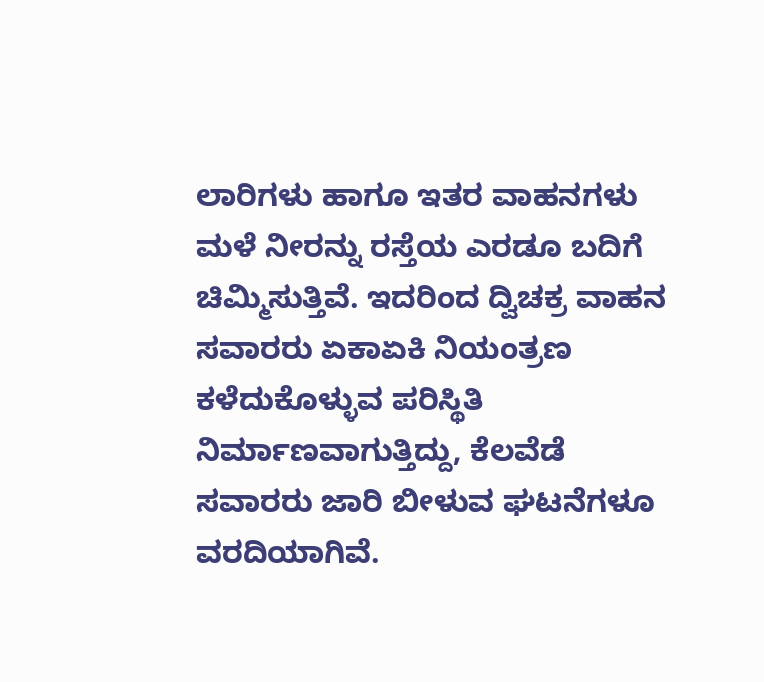ಲಾರಿಗಳು ಹಾಗೂ ಇತರ ವಾಹನಗಳು ಮಳೆ ನೀರನ್ನು ರಸ್ತೆಯ ಎರಡೂ ಬದಿಗೆ ಚಿಮ್ಮಿಸುತ್ತಿವೆ. ಇದರಿಂದ ದ್ವಿಚಕ್ರ ವಾಹನ ಸವಾರರು ಏಕಾಏಕಿ ನಿಯಂತ್ರಣ ಕಳೆದುಕೊಳ್ಳುವ ಪರಿಸ್ಥಿತಿ ನಿರ್ಮಾಣವಾಗುತ್ತಿದ್ದು, ಕೆಲವೆಡೆ ಸವಾರರು ಜಾರಿ ಬೀಳುವ ಘಟನೆಗಳೂ ವರದಿಯಾಗಿವೆ.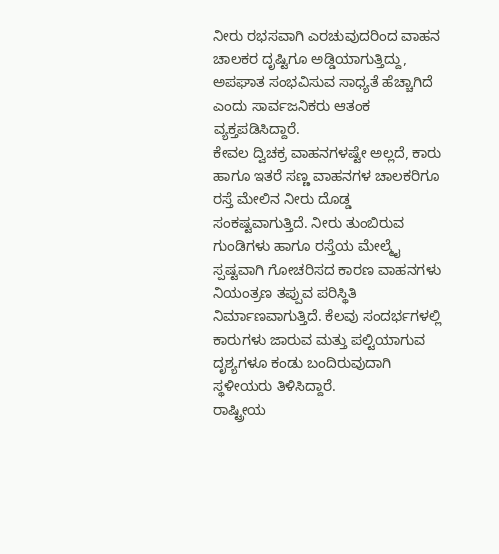ನೀರು ರಭಸವಾಗಿ ಎರಚುವುದರಿಂದ ವಾಹನ ಚಾಲಕರ ದೃಷ್ಟಿಗೂ ಅಡ್ಡಿಯಾಗುತ್ತಿದ್ದು, ಅಪಘಾತ ಸಂಭವಿಸುವ ಸಾಧ್ಯತೆ ಹೆಚ್ಚಾಗಿದೆ ಎಂದು ಸಾರ್ವಜನಿಕರು ಆತಂಕ ವ್ಯಕ್ತಪಡಿಸಿದ್ದಾರೆ.
ಕೇವಲ ದ್ವಿಚಕ್ರ ವಾಹನಗಳಷ್ಟೇ ಅಲ್ಲದೆ, ಕಾರು ಹಾಗೂ ಇತರೆ ಸಣ್ಣ ವಾಹನಗಳ ಚಾಲಕರಿಗೂ ರಸ್ತೆ ಮೇಲಿನ ನೀರು ದೊಡ್ಡ ಸಂಕಷ್ಟವಾಗುತ್ತಿದೆ. ನೀರು ತುಂಬಿರುವ ಗುಂಡಿಗಳು ಹಾಗೂ ರಸ್ತೆಯ ಮೇಲ್ಮೈ ಸ್ಪಷ್ಟವಾಗಿ ಗೋಚರಿಸದ ಕಾರಣ ವಾಹನಗಳು ನಿಯಂತ್ರಣ ತಪ್ಪುವ ಪರಿಸ್ಥಿತಿ ನಿರ್ಮಾಣವಾಗುತ್ತಿದೆ. ಕೆಲವು ಸಂದರ್ಭಗಳಲ್ಲಿ ಕಾರುಗಳು ಜಾರುವ ಮತ್ತು ಪಲ್ಟಿಯಾಗುವ ದೃಶ್ಯಗಳೂ ಕಂಡು ಬಂದಿರುವುದಾಗಿ ಸ್ಥಳೀಯರು ತಿಳಿಸಿದ್ದಾರೆ.
ರಾಷ್ಟ್ರೀಯ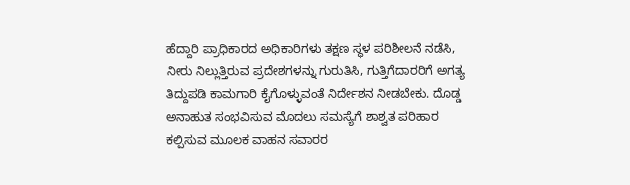ಹೆದ್ದಾರಿ ಪ್ರಾಧಿಕಾರದ ಅಧಿಕಾರಿಗಳು ತಕ್ಷಣ ಸ್ಥಳ ಪರಿಶೀಲನೆ ನಡೆಸಿ, ನೀರು ನಿಲ್ಲುತ್ತಿರುವ ಪ್ರದೇಶಗಳನ್ನು ಗುರುತಿಸಿ, ಗುತ್ತಿಗೆದಾರರಿಗೆ ಅಗತ್ಯ ತಿದ್ದುಪಡಿ ಕಾಮಗಾರಿ ಕೈಗೊಳ್ಳುವಂತೆ ನಿರ್ದೇಶನ ನೀಡಬೇಕು. ದೊಡ್ಡ ಅನಾಹುತ ಸಂಭವಿಸುವ ಮೊದಲು ಸಮಸ್ಯೆಗೆ ಶಾಶ್ವತ ಪರಿಹಾರ ಕಲ್ಪಿಸುವ ಮೂಲಕ ವಾಹನ ಸವಾರರ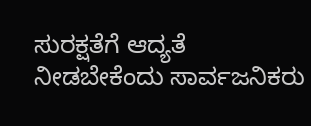ಸುರಕ್ಷತೆಗೆ ಆದ್ಯತೆ ನೀಡಬೇಕೆಂದು ಸಾರ್ವಜನಿಕರು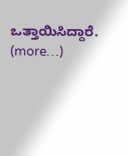ಒತ್ತಾಯಿಸಿದ್ದಾರೆ.
(more…)